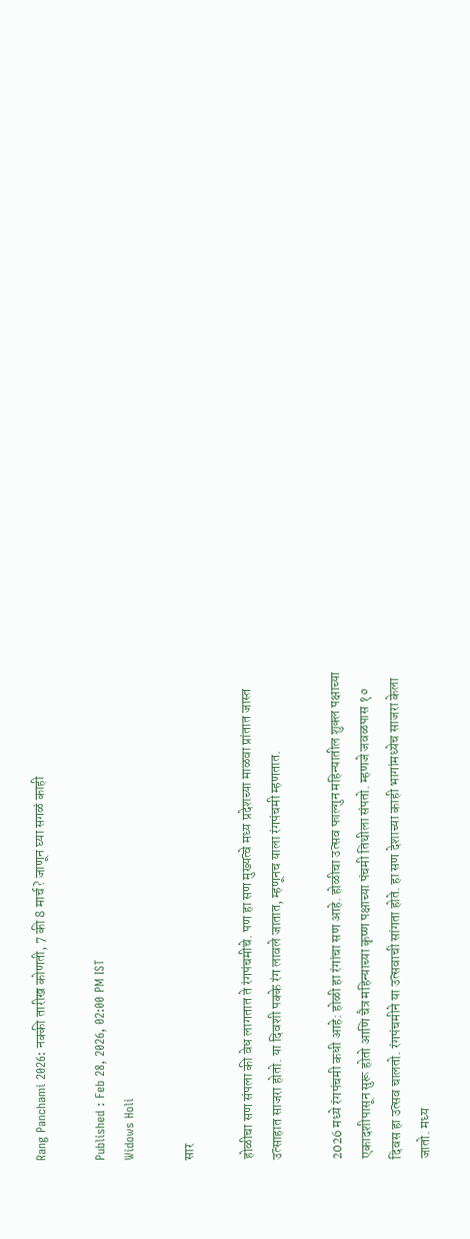Rang Panchami 2026: नक्की तारीख कोणती, 7 की 8 मार्च? जाणून घ्या सगळं काही

Published : Feb 28, 2026, 02:00 PM IST
Widows Holi

सार

होळीचा सण संपला की वेध लागतात ते रंगपंचमीचे. पण हा सण मुख्यत्वे मध्य प्रदेशच्या माळवा प्रांतात जास्त उत्साहात साजरा होतो. या दिवशी पक्के रंग लावले जातात, म्हणूनच याला रंगपंचमी म्हणतात.

2026 मध्ये रंगपंचमी कधी आहे: होळी हा रंगांचा सण आहे. होळीचा उत्सव फाल्गुन महिन्यातील शुक्ल पक्षाच्या एकादशीपासून सुरू होतो आणि चैत्र महिन्याच्या कृष्ण पक्षाच्या पंचमी तिथीला संपतो. म्हणजे जवळपास १० दिवस हा उत्सव चालतो. रंगपंचमीने या उत्सवाची सांगता होते. हा सण देशाच्या काही भागांमध्येच साजरा केला जातो. मध्य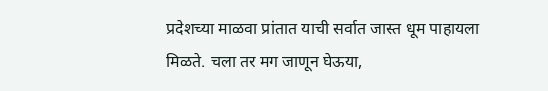प्रदेशच्या माळवा प्रांतात याची सर्वात जास्त धूम पाहायला मिळते. चला तर मग जाणून घेऊया,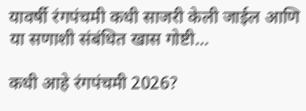यावर्षी रंगपंचमी कधी साजरी केली जाईल आणि या सणाशी संबंधित खास गोष्टी…

कधी आहे रंगपंचमी 2026?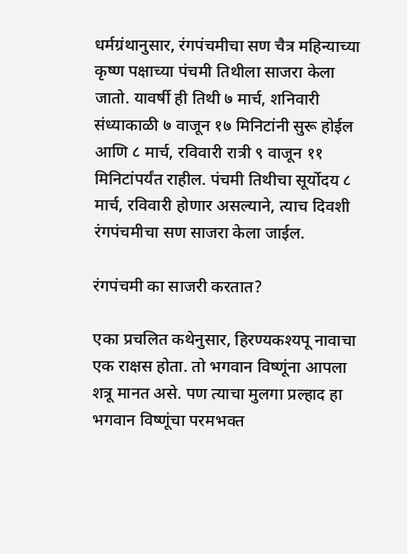धर्मग्रंथानुसार, रंगपंचमीचा सण चैत्र महिन्याच्या कृष्ण पक्षाच्या पंचमी तिथीला साजरा केला जातो. यावर्षी ही तिथी ७ मार्च, शनिवारी संध्याकाळी ७ वाजून १७ मिनिटांनी सुरू होईल आणि ८ मार्च, रविवारी रात्री ९ वाजून ११ मिनिटांपर्यंत राहील. पंचमी तिथीचा सूर्योदय ८ मार्च, रविवारी होणार असल्याने, त्याच दिवशी रंगपंचमीचा सण साजरा केला जाईल.

रंगपंचमी का साजरी करतात?

एका प्रचलित कथेनुसार, हिरण्यकश्यपू नावाचा एक राक्षस होता. तो भगवान विष्णूंना आपला शत्रू मानत असे. पण त्याचा मुलगा प्रल्हाद हा भगवान विष्णूंचा परमभक्त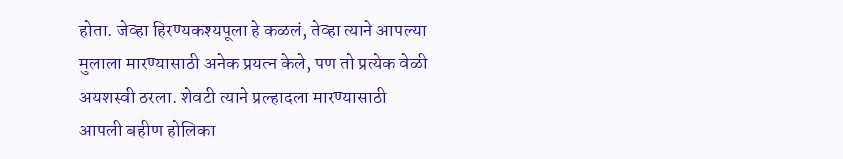होता. जेव्हा हिरण्यकश्यपूला हे कळलं, तेव्हा त्याने आपल्या मुलाला मारण्यासाठी अनेक प्रयत्न केले, पण तो प्रत्येक वेळी अयशस्वी ठरला. शेवटी त्याने प्रल्हादला मारण्यासाठी आपली बहीण होलिका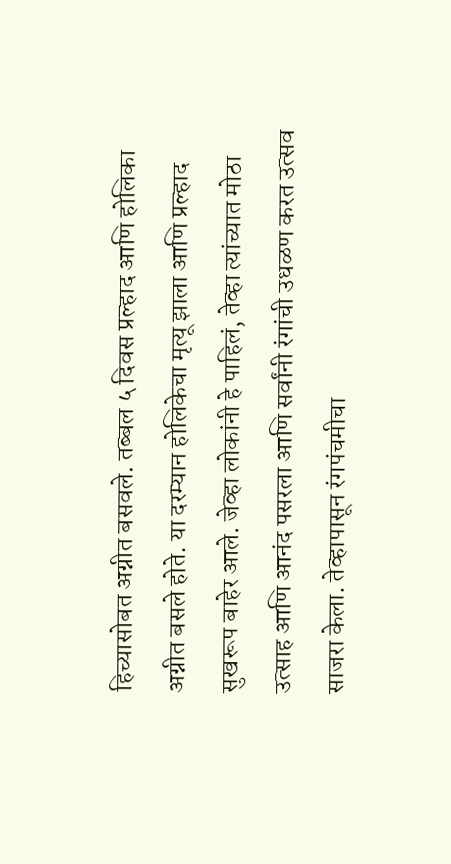हिच्यासोबत अग्नीत बसवले. तब्बल ५ दिवस प्रल्हाद आणि होलिका अग्नीत बसले होते. या दरम्यान होलिकेचा मृत्यू झाला आणि प्रल्हाद सुखरूप बाहेर आले. जेव्हा लोकांनी हे पाहिलं, तेव्हा त्यांच्यात मोठा उत्साह आणि आनंद पसरला आणि सर्वांनी रंगांची उधळण करत उत्सव साजरा केला. तेव्हापासून रंगपंचमीचा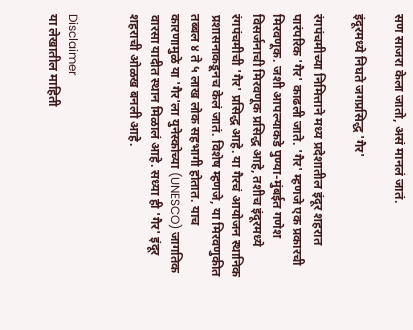सण साजरा केला जातो, असं मानलं जातं.

इंदूरमध्ये निघते जगप्रसिद्ध 'गैर'

रंगपंचमीच्या निमित्ताने मध्य प्रदेशातील इंदूर शहरात पारंपरिक 'गैर' काढली जाते. 'गैर' म्हणजे एक प्रकारची मिरवणूक. जशी आपल्याकडे पुण्या-मुंबईत गणेश विसर्जनाची मिरवणूक प्रसिद्ध आहे, तशीच इंदूरमध्ये रंगपंचमीची 'गैर' प्रसिद्ध आहे. या गैरचं आयोजन स्थानिक प्रशासनाकडूनच केलं जातं. विशेष म्हणजे, या मिरवणुकीत तब्बल ४ ते ५ लाख लोक सहभागी होतात. याच कारणामुळे या 'गैर'ला युनेस्कोच्या (UNESCO) जागतिक वारसा यादीत स्थान मिळालं आहे. सध्या ही 'गैर' इंदूर शहराची ओळख बनली आहे.


Disclaimer
या लेखातील माहिती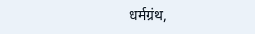धर्मग्रंथ,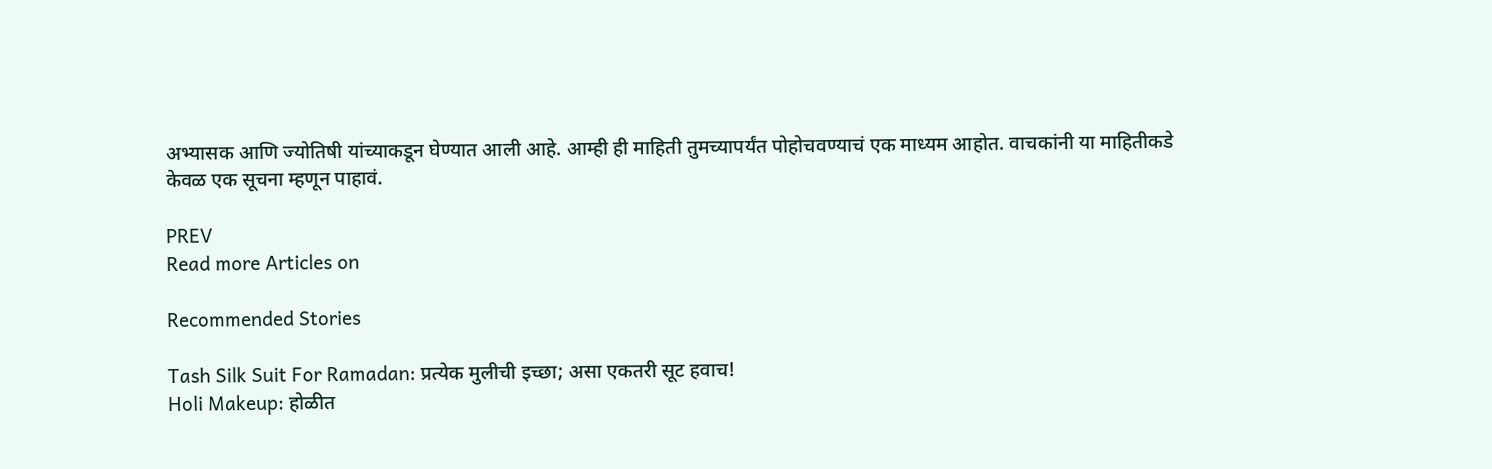अभ्यासक आणि ज्योतिषी यांच्याकडून घेण्यात आली आहे. आम्ही ही माहिती तुमच्यापर्यंत पोहोचवण्याचं एक माध्यम आहोत. वाचकांनी या माहितीकडे केवळ एक सूचना म्हणून पाहावं.

PREV
Read more Articles on

Recommended Stories

Tash Silk Suit For Ramadan: प्रत्येक मुलीची इच्छा; असा एकतरी सूट हवाच!
Holi Makeup: होळीत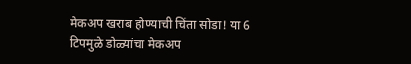मेकअप खराब होण्याची चिंता सोडा! या 6 टिपमुळे डोळ्यांचा मेकअप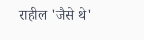राहील 'जैसे थे'